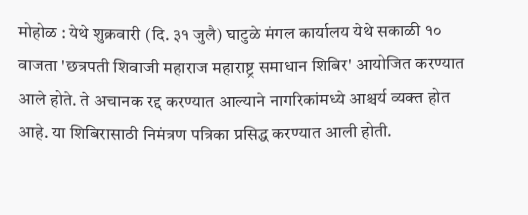मोहोळ : येथे शुक्रवारी (दि. ३१ जुलै) घाटुळे मंगल कार्यालय येथे सकाळी १० वाजता 'छत्रपती शिवाजी महाराज महाराष्ट्र समाधान शिबिर' आयोजित करण्यात आले होते. ते अचानक रद्द करण्यात आल्याने नागरिकांमध्ये आश्चर्य व्यक्त होत आहे. या शिबिरासाठी निमंत्रण पत्रिका प्रसिद्ध करण्यात आली होती.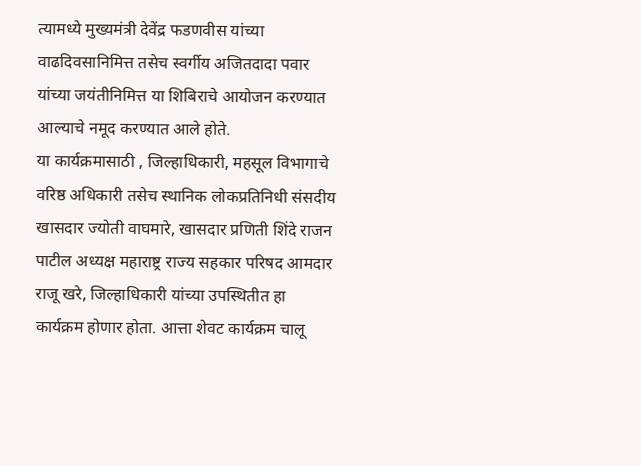त्यामध्ये मुख्यमंत्री देवेंद्र फडणवीस यांच्या वाढदिवसानिमित्त तसेच स्वर्गीय अजितदादा पवार यांच्या जयंतीनिमित्त या शिबिराचे आयोजन करण्यात आल्याचे नमूद करण्यात आले होते.
या कार्यक्रमासाठी , जिल्हाधिकारी, महसूल विभागाचे वरिष्ठ अधिकारी तसेच स्थानिक लोकप्रतिनिधी संसदीय खासदार ज्योती वाघमारे, खासदार प्रणिती शिंदे राजन पाटील अध्यक्ष महाराष्ट्र राज्य सहकार परिषद आमदार राजू खरे, जिल्हाधिकारी यांच्या उपस्थितीत हा कार्यक्रम होणार होता. आत्ता शेवट कार्यक्रम चालू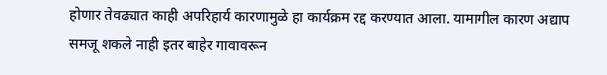होणार तेवढ्यात काही अपरिहार्य कारणामुळे हा कार्यक्रम रद्द करण्यात आला. यामागील कारण अद्याप समजू शकले नाही इतर बाहेर गावावरून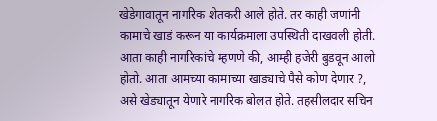खेडेगावातून नागरिक शेतकरी आले होते. तर काही जणांनी कामाचे खाडं करून या कार्यक्रमाला उपस्थिती दाखवली होती.
आता काही नागरिकांचे म्हणणे की, आम्ही हजेरी बुडवून आलो होतो. आता आमच्या कामाच्या खाड्याचे पैसे कोण देणार ?, असे खेड्यातून येणारे नागरिक बोलत होते. तहसीलदार सचिन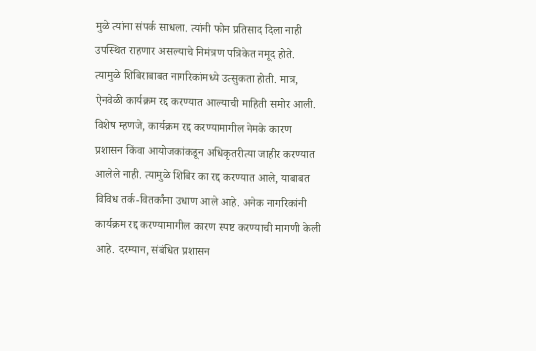मुळे त्यांना संपर्क साधला. त्यांनी फोन प्रतिसाद दिला नाही उपस्थित राहणार असल्याचे निमंत्रण पत्रिकेत नमूद होते. त्यामुळे शिबिराबाबत नागरिकांमध्ये उत्सुकता होती. मात्र, ऐनवेळी कार्यक्रम रद्द करण्यात आल्याची माहिती समोर आली.
विशेष म्हणजे, कार्यक्रम रद्द करण्यामागील नेमके कारण प्रशासन किंवा आयोजकांकडून अधिकृतरीत्या जाहीर करण्यात आलेले नाही. त्यामुळे शिबिर का रद्द करण्यात आले, याबाबत विविध तर्क-वितर्कांना उधाण आले आहे. अनेक नागरिकांनी कार्यक्रम रद्द करण्यामागील कारण स्पष्ट करण्याची मागणी केली आहे. दरम्यान, संबंधित प्रशासन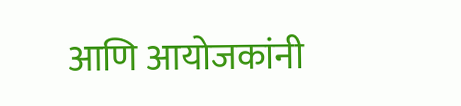आणि आयोजकांनी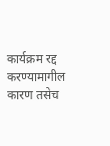कार्यक्रम रद्द करण्यामागील कारण तसेच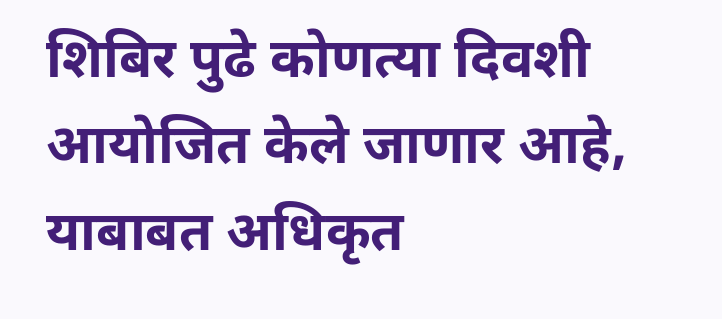शिबिर पुढे कोणत्या दिवशी आयोजित केले जाणार आहे, याबाबत अधिकृत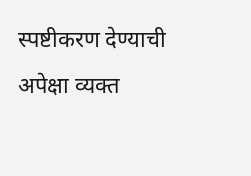स्पष्टीकरण देण्याची अपेक्षा व्यक्त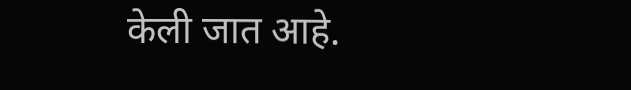केली जात आहे.